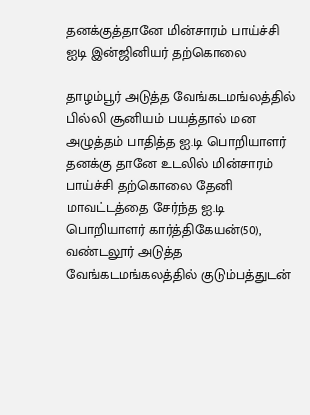தனக்குத்தானே மின்சாரம் பாய்ச்சி ஐடி இன்ஜினியர் தற்கொலை

தாழம்பூர் அடுத்த வேங்கடமங்லத்தில் பில்லி சூனியம் பயத்தால் மன அழுத்தம் பாதித்த ஐ.டி பொறியாளர் தனக்கு தானே உடலில் மின்சாரம் பாய்ச்சி தற்கொலை தேனி மாவட்டத்தை சேர்ந்த ஐ.டி பொறியாளர் கார்த்திகேயன்(50), வண்டலூர் அடுத்த வேங்கடமங்கலத்தில் குடும்பத்துடன்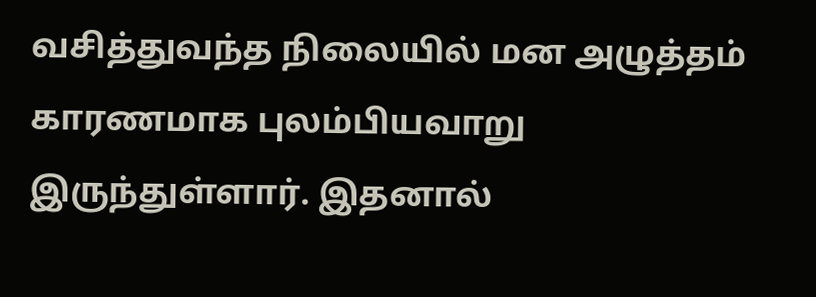வசித்துவந்த நிலையில் மன அழுத்தம் காரணமாக புலம்பியவாறு இருந்துள்ளார். இதனால்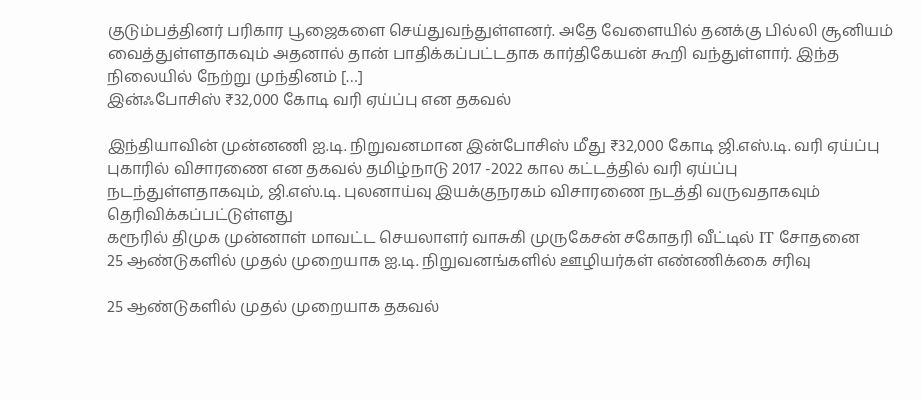குடும்பத்தினர் பரிகார பூஜைகளை செய்துவந்துள்ளனர். அதே வேளையில் தனக்கு பில்லி சூனியம் வைத்துள்ளதாகவும் அதனால் தான் பாதிக்கப்பட்டதாக கார்திகேயன் கூறி வந்துள்ளார். இந்த நிலையில் நேற்று முந்தினம் […]
இன்ஃபோசிஸ் ₹32,000 கோடி வரி ஏய்ப்பு என தகவல்

இந்தியாவின் முன்னணி ஐ.டி. நிறுவனமான இன்போசிஸ் மீது ₹32,000 கோடி ஜி.எஸ்.டி. வரி ஏய்ப்பு புகாரில் விசாரணை என தகவல் தமிழ்நாடு 2017 -2022 கால கட்டத்தில் வரி ஏய்ப்பு நடந்துள்ளதாகவும், ஜி.எஸ்.டி. புலனாய்வு இயக்குநரகம் விசாரணை நடத்தி வருவதாகவும் தெரிவிக்கப்பட்டுள்ளது
கரூரில் திமுக முன்னாள் மாவட்ட செயலாளர் வாசுகி முருகேசன் சகோதரி வீட்டில் IT சோதனை
25 ஆண்டுகளில் முதல் முறையாக ஐ.டி. நிறுவனங்களில் ஊழியர்கள் எண்ணிக்கை சரிவு

25 ஆண்டுகளில் முதல் முறையாக தகவல்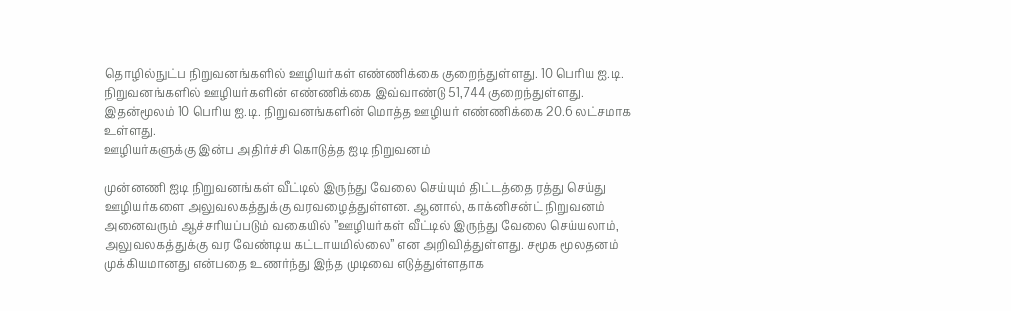தொழில்நுட்ப நிறுவனங்களில் ஊழியர்கள் எண்ணிக்கை குறைந்துள்ளது. 10 பெரிய ஐ.டி. நிறுவனங்களில் ஊழியர்களின் எண்ணிக்கை இவ்வாண்டு 51,744 குறைந்துள்ளது. இதன்மூலம் 10 பெரிய ஐ.டி. நிறுவனங்களின் மொத்த ஊழியர் எண்ணிக்கை 20.6 லட்சமாக உள்ளது.
ஊழியர்களுக்கு இன்ப அதிர்ச்சி கொடுத்த ஐடி நிறுவனம்

முன்னணி ஐடி நிறுவனங்கள் வீட்டில் இருந்து வேலை செய்யும் திட்டத்தை ரத்து செய்து ஊழியர்களை அலுவலகத்துக்கு வரவழைத்துள்ளன. ஆனால், காக்னிசன்ட் நிறுவனம் அனைவரும் ஆச்சரியப்படும் வகையில் ”ஊழியர்கள் வீட்டில் இருந்து வேலை செய்யலாம், அலுவலகத்துக்கு வர வேண்டிய கட்டாயமில்லை” என அறிவித்துள்ளது. சமூக மூலதனம் முக்கியமானது என்பதை உணர்ந்து இந்த முடிவை எடுத்துள்ளதாக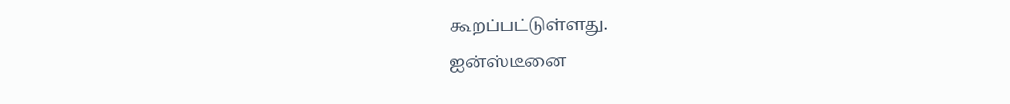கூறப்பட்டுள்ளது.
ஐன்ஸ்டீனை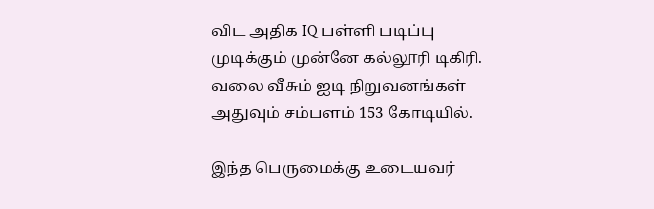விட அதிக IQ பள்ளி படிப்பு முடிக்கும் முன்னே கல்லூரி டிகிரி. வலை வீசும் ஐடி நிறுவனங்கள் அதுவும் சம்பளம் 153 கோடியில்.

இந்த பெருமைக்கு உடையவர்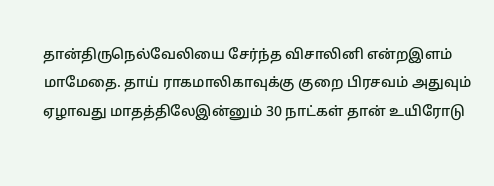தான்திருநெல்வேலியை சேர்ந்த விசாலினி என்றஇளம் மாமேதை. தாய் ராகமாலிகாவுக்கு குறை பிரசவம் அதுவும் ஏழாவது மாதத்திலேஇன்னும் 30 நாட்கள் தான் உயிரோடு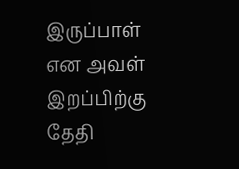இருப்பாள் என அவள் இறப்பிற்கு தேதி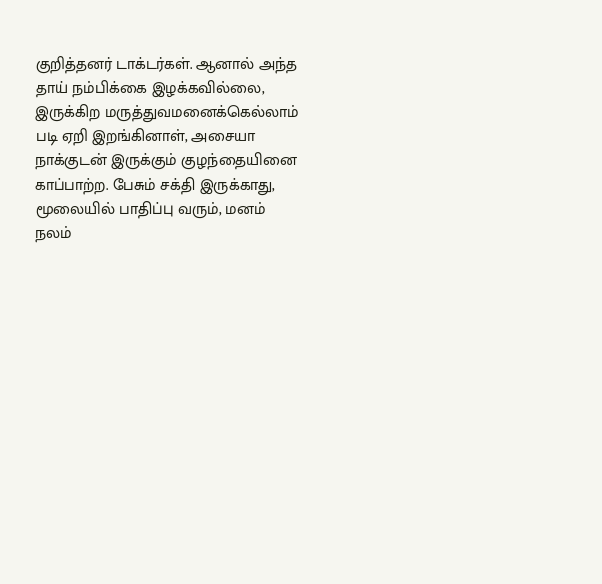குறித்தனர் டாக்டர்கள். ஆனால் அந்த தாய் நம்பிக்கை இழக்கவில்லை, இருக்கிற மருத்துவமனைக்கெல்லாம் படி ஏறி இறங்கினாள், அசையா நாக்குடன் இருக்கும் குழந்தையினை காப்பாற்ற. பேசும் சக்தி இருக்காது, மூலையில் பாதிப்பு வரும், மனம் நலம்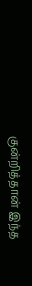குன்றித்தான் இந்த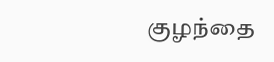குழந்தை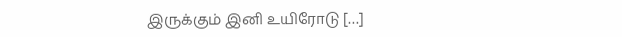இருக்கும் இனி உயிரோடு […]